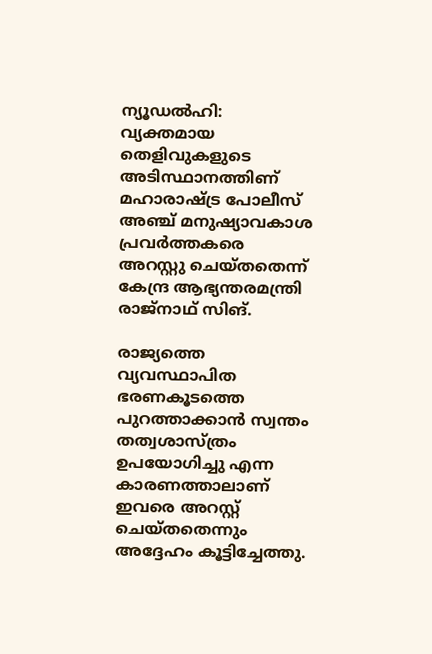ന്യൂഡല്‍ഹി: വ്യക്തമായ തെളിവുകളുടെ അടിസ്ഥാനത്തിണ് മഹാരാഷ്ട്ര പോലീസ് അഞ്ച് മനുഷ്യാവകാശ പ്രവര്‍ത്തകരെ അറസ്റ്റു ചെയ്തതെന്ന് കേന്ദ്ര ആഭ്യന്തരമന്ത്രി രാജ്‌നാഥ് സിങ്.

രാജ്യത്തെ വ്യവസ്ഥാപിത ഭരണകൂടത്തെ പുറത്താക്കാന്‍ സ്വന്തം തത്വശാസ്ത്രം ഉപയോഗിച്ചു എന്ന കാരണത്താലാണ് ഇവരെ അറസ്റ്റ് ചെയ്തതെന്നും അദ്ദേഹം കൂട്ടിച്ചേത്തു.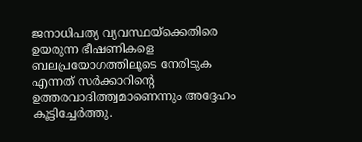ജനാധിപത്യ വ്യവസ്ഥയ്‌ക്കെതിരെ ഉയരുന്ന ഭീഷണികളെ ബലപ്രയോഗത്തിലൂടെ നേരിടുക എന്നത് സര്‍ക്കാറിന്റെ ഉത്തരവാദിത്ത്വമാണെന്നും അദ്ദേഹം കൂട്ടിച്ചേര്‍ത്തു.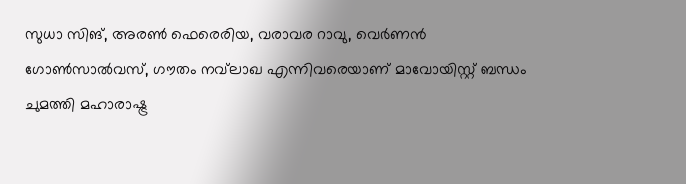സുധാ സിങ്, അരണ്‍ ഫെരെരിയ, വരാവര റാവു, വെര്‍ണന്‍ ഗോണ്‍സാല്‍വസ്, ഗൗതം നവ്‌ലാഖ എന്നിവരെയാണ് മാവോയിസ്റ്റ് ബന്ധം ചുമത്തി മഹാരാഷ്ട്ര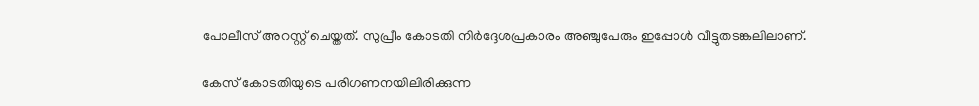പോലീസ് അറസ്റ്റ് ചെയ്തത്. സുപ്രീം കോടതി നിര്‍ദ്ദേശപ്രകാരം അഞ്ചുപേരും ഇപ്പോള്‍ വീട്ടുതടങ്കലിലാണ്.

കേസ് കോടതിയുടെ പരിഗണനയിലിരിക്കുന്ന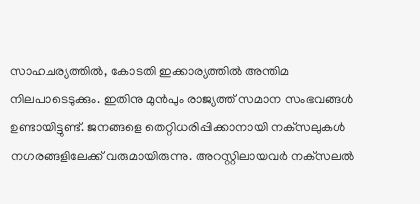സാഹചര്യത്തില്‍, കോടതി ഇക്കാര്യത്തില്‍ അന്തിമ നിലപാടെടുക്കും. ഇതിനു മുന്‍പും രാജ്യത്ത് സമാന സംഭവങ്ങള്‍ ഉണ്ടായിട്ടുണ്ട്. ജനങ്ങളെ തെറ്റിധരിപ്പിക്കാനായി നക്‌സലുകള്‍ നഗരങ്ങളിലേക്ക് വരുമായിരുന്നു. അറസ്റ്റിലായവര്‍ നക്‌സലല്‍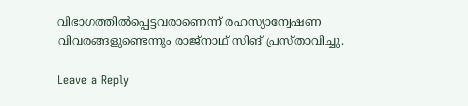വിഭാഗത്തില്‍പ്പെട്ടവരാണെന്ന് രഹസ്യാന്വേഷണ വിവരങ്ങളുണ്ടെന്നും രാജ്‌നാഥ് സിങ് പ്രസ്താവിച്ചു.

Leave a Reply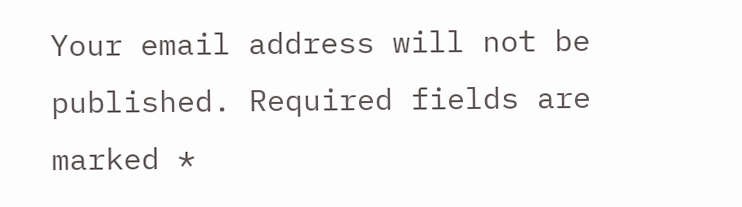Your email address will not be published. Required fields are marked *